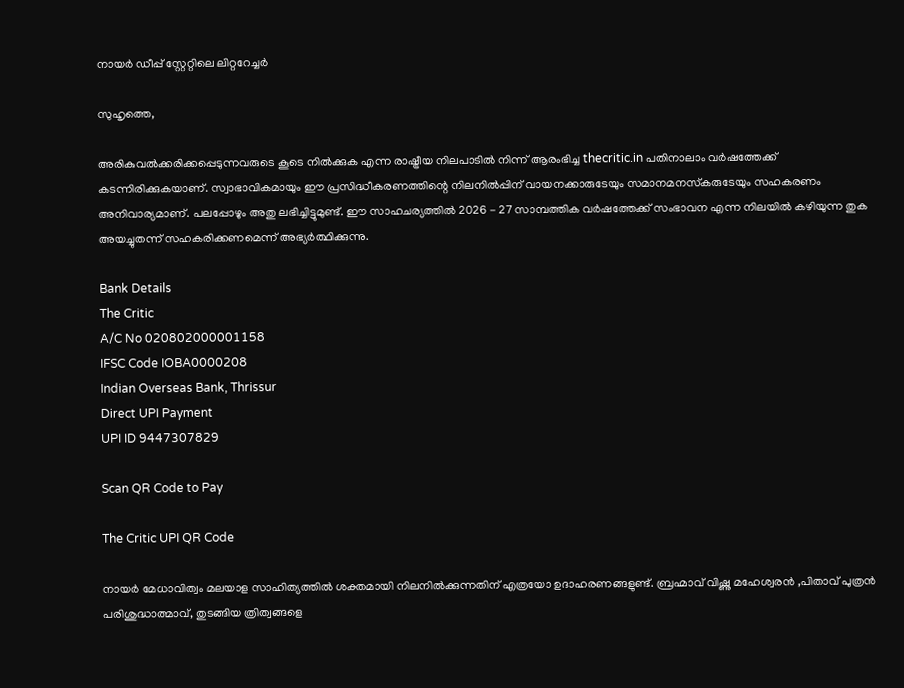നായര്‍ ഡീപ്പ് സ്റ്റേറ്റിലെ ലിറ്ററേച്ചര്‍

സുഹൃത്തെ,

അരികുവല്‍ക്കരിക്കപ്പെടുന്നവരുടെ കൂടെ നില്‍ക്കുക എന്ന രാഷ്ട്രീയ നിലപാടില്‍ നിന്ന് ആരംഭിച്ച thecritic.in പതിനാലാം വര്‍ഷത്തേക്ക് കടന്നിരിക്കുകയാണ്. സ്വാഭാവികമായും ഈ പ്രസിദ്ധീകരണത്തിന്റെ നിലനില്‍പ്പിന് വായനക്കാരുടേയും സമാനമനസ്‌കരുടേയും സഹകരണം അനിവാര്യമാണ്. പലപ്പോഴും അതു ലഭിച്ചിട്ടുമുണ്ട്. ഈ സാഹചര്യത്തില്‍ 2026 - 27 സാമ്പത്തിക വര്‍ഷത്തേക്ക് സംഭാവന എന്ന നിലയില്‍ കഴിയുന്ന തുക അയച്ചുതന്ന് സഹകരിക്കണമെന്ന് അഭ്യര്‍ത്ഥിക്കുന്നു.

Bank Details
The Critic
A/C No 020802000001158
IFSC Code IOBA0000208
Indian Overseas Bank, Thrissur
Direct UPI Payment
UPI ID 9447307829

Scan QR Code to Pay

The Critic UPI QR Code

നായര്‍ മേധാവിത്വം മലയാള സാഹിത്യത്തില്‍ ശക്തമായി നിലനില്‍ക്കുന്നതിന് എത്രയോ ഉദാഹരണങ്ങളുണ്ട്. ബ്രഹ്മാവ് വിഷ്ണു മഹേശ്വരന്‍ ,പിതാവ് പുത്രന്‍ പരിശുദ്ധാത്മാവ്, തുടങ്ങിയ ത്രിത്വങ്ങളെ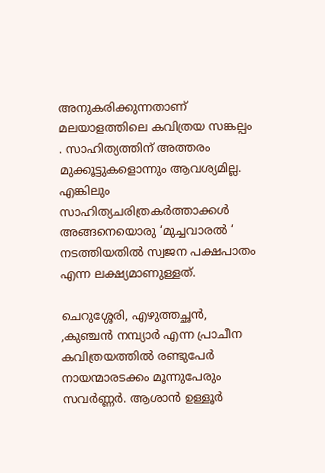അനുകരിക്കുന്നതാണ് മലയാളത്തിലെ കവിത്രയ സങ്കല്പം . സാഹിത്യത്തിന് അത്തരം മുക്കൂട്ടുകളൊന്നും ആവശ്യമില്ല. എങ്കിലും സാഹിത്യചരിത്രകര്‍ത്താക്കള്‍ അങ്ങനെയൊരു ‘മുച്ചവാരല്‍ ‘ നടത്തിയതില്‍ സ്വജന പക്ഷപാതം എന്ന ലക്ഷ്യമാണുള്ളത്.

ചെറുശ്ശേരി, എഴുത്തച്ഛന്‍, ,കുഞ്ചന്‍ നമ്പ്യാര്‍ എന്ന പ്രാചീന കവിത്രയത്തില്‍ രണ്ടുപേര്‍ നായന്മാരടക്കം മൂന്നുപേരും സവര്‍ണ്ണര്‍. ആശാന്‍ ഉള്ളൂര്‍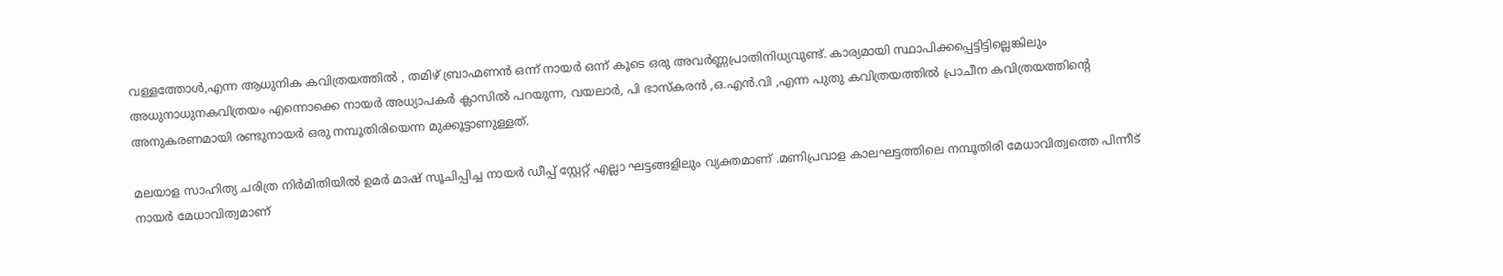വള്ളത്തോള്‍,എന്ന ആധുനിക കവിത്രയത്തില്‍ , തമിഴ് ബ്രാഹ്മണന്‍ ഒന്ന് നായര്‍ ഒന്ന് കൂടെ ഒരു അവര്‍ണ്ണപ്രാതിനിധ്യവുണ്ട്. കാര്യമായി സ്ഥാപിക്കപ്പെട്ടിട്ടില്ലെങ്കിലും അധുനാധുനകവിത്രയം എന്നൊക്കെ നായര്‍ അധ്യാപകര്‍ ക്ലാസില്‍ പറയുന്ന, വയലാര്‍, പി ഭാസ്‌കരന്‍ ,ഒ.എന്‍.വി ,എന്ന പുതു കവിത്രയത്തില്‍ പ്രാചീന കവിത്രയത്തിന്റെ അനുകരണമായി രണ്ടുനായര്‍ ഒരു നമ്പൂതിരിയെന്ന മുക്കൂട്ടാണുള്ളത്.

മലയാള സാഹിത്യ ചരിത്ര നിര്‍മിതിയില്‍ ഉമര്‍ മാഷ് സൂചിപ്പിച്ച നായര്‍ ഡീപ്പ് സ്റ്റേറ്റ് എല്ലാ ഘട്ടങ്ങളിലും വ്യക്തമാണ് .മണിപ്രവാള കാലഘട്ടത്തിലെ നമ്പൂതിരി മേധാവിത്വത്തെ പിന്നീട് നായര്‍ മേധാവിത്വമാണ്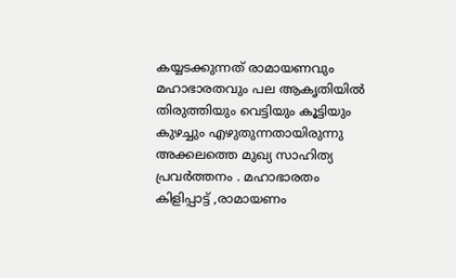കയ്യടക്കുന്നത് രാമായണവും മഹാഭാരതവും പല ആകൃതിയില്‍ തിരുത്തിയും വെട്ടിയും കൂട്ടിയും കുഴച്ചും എഴുതുന്നതായിരുന്നു അക്കലത്തെ മുഖ്യ സാഹിത്യ പ്രവര്‍ത്തനം . മഹാഭാരതം കിളിപ്പാട്ട് ,രാമായണം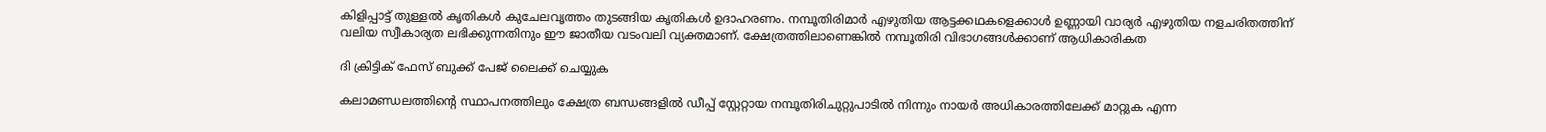കിളിപ്പാട്ട് തുള്ളല്‍ കൃതികള്‍ കുചേലവൃത്തം തുടങ്ങിയ കൃതികള്‍ ഉദാഹരണം. നമ്പൂതിരിമാര്‍ എഴുതിയ ആട്ടക്കഥകളെക്കാള്‍ ഉണ്ണായി വാര്യര്‍ എഴുതിയ നളചരിതത്തിന് വലിയ സ്വീകാര്യത ലഭിക്കുന്നതിനും ഈ ജാതീയ വടംവലി വ്യക്തമാണ്. ക്ഷേത്രത്തിലാണെങ്കില്‍ നമ്പൂതിരി വിഭാഗങ്ങള്‍ക്കാണ് ആധികാരികത

ദി ക്രിട്ടിക് ഫേസ് ബുക്ക് പേജ് ലൈക്ക് ചെയ്യുക

കലാമണ്ഡലത്തിന്റെ സ്ഥാപനത്തിലും ക്ഷേത്ര ബന്ധങ്ങളില്‍ ഡീപ്പ് സ്റ്റേറ്റായ നമ്പൂതിരിചുറ്റുപാടില്‍ നിന്നും നായര്‍ അധികാരത്തിലേക്ക് മാറ്റുക എന്ന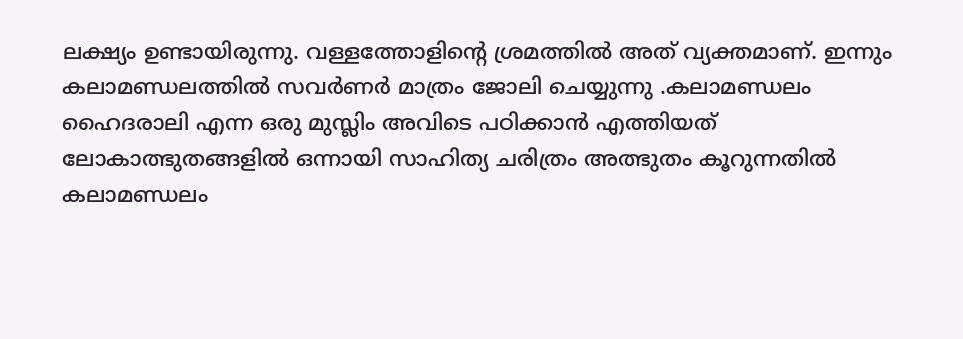ലക്ഷ്യം ഉണ്ടായിരുന്നു. വള്ളത്തോളിന്റെ ശ്രമത്തില്‍ അത് വ്യക്തമാണ്. ഇന്നും കലാമണ്ഡലത്തില്‍ സവര്‍ണര്‍ മാത്രം ജോലി ചെയ്യുന്നു .കലാമണ്ഡലം ഹൈദരാലി എന്ന ഒരു മുസ്ലിം അവിടെ പഠിക്കാന്‍ എത്തിയത് ലോകാത്ഭുതങ്ങളില്‍ ഒന്നായി സാഹിത്യ ചരിത്രം അത്ഭുതം കൂറുന്നതില്‍ കലാമണ്ഡലം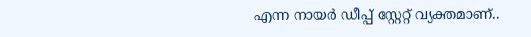എന്ന നായര്‍ ഡീപ്പ് സ്റ്റേറ്റ് വ്യക്തമാണ്..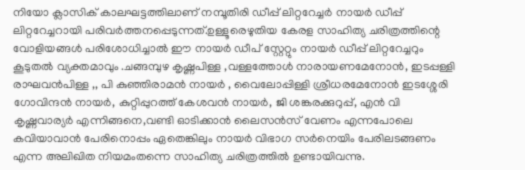നിയോ ക്ലാസിക് കാലഘട്ടത്തിലാണ് നമ്പൂതിരി ഡീപ്പ് ലിറ്ററേച്ചര്‍ നായര്‍ ഡീപ്പ് ലിറ്ററേച്ചറായി പരിവര്‍ത്തനപ്പെടുന്നത്.ഉള്ളൂരെഴുതിയ കേരള സാഹിത്യ ചരിത്രത്തിന്റെ വോളിയങ്ങള്‍ പരിശോധിച്ചാല്‍ ഈ നായര്‍ ഡീപ് സ്റ്റേറ്റും നായര്‍ ഡീപ്പ് ലിറ്ററേച്ചറും കൂടുതല്‍ വ്യക്തമാവും .ചങ്ങമ്പുഴ കൃഷ്ണപിള്ള ,വള്ളത്തോള്‍ നാരായണമേനോന്‍, ഇടപ്പള്ളി രാഘവന്‍പിള്ള ,, പി കുഞ്ഞിരാമന്‍ നായര്‍ , വൈലോപ്പിള്ളി ശ്രീധരമേനോന്‍ ഇടശ്ശേരി ഗോവിന്ദന്‍ നായര്‍, കുറ്റിപ്പുറത്ത് കേശവന്‍ നായര്‍, ജി ശങ്കരക്കുറുപ്പ്, എന്‍ വി കൃഷ്ണവാര്യര്‍ എന്നിങ്ങനെ,വണ്ടി ഓടിക്കാന്‍ ലൈസന്‍സ് വേണം എന്നപോലെ കവിയാവാന്‍ പേരിനൊപ്പം ഏതെങ്കിലും നായര്‍ വിഭാഗ സര്‍നെയിം പേരിലടങ്ങണം എന്ന അലിഖിത നിയമംതന്നെ സാഹിത്യ ചരിത്രത്തില്‍ ഉണ്ടായിവന്നു.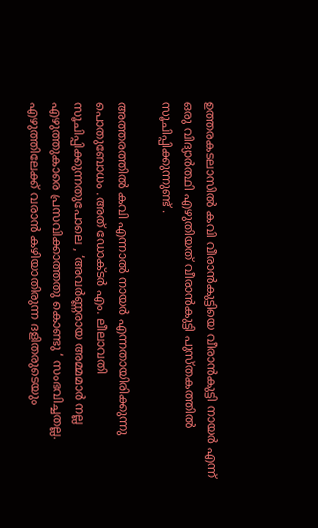ഉത്തരകടലാസില്‍ കവി വീരാന്‍കുട്ടിയെ വീരാന്‍കുട്ടി നായര്‍ എന്ന് ഒരു വിദ്യാര്‍ത്ഥി എഴുതിയത് വീരാന്‍കുട്ടി പുസ്തകത്തില്‍ സൂചിപ്പിക്കുന്നുണ്ട് .

അത്തരത്തില്‍ കവി എന്നാല്‍ നായര്‍ എന്നതായിരിക്കുന്നു പൊതുബോധം .അത് ഡോക്ടര്‍ എം. ലീലാവതി സൂചിപ്പിക്കുന്നതുപോലെ , ‘അവര്‍ണ്ണരായ അമ്മമാര്‍ നല്ല എഴുത്തുകാരെ പ്രസവിക്കാത്തതു കൊണ്ടു ‘ സംഭവിച്ചതല്ല. എഴുത്തിലേക്ക് വരാന്‍ കഴിയാതിരുന്ന ദളിതരുടെയും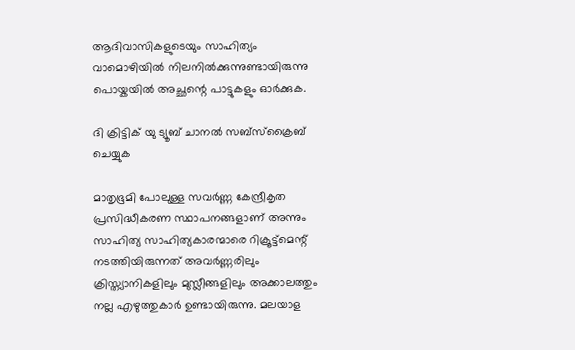ആദിവാസികളുടെയും സാഹിത്യം വാമൊഴിയില്‍ നിലനില്‍ക്കുന്നുണ്ടായിരുന്നു പൊയ്കയില്‍ അച്ഛന്റെ പാട്ടുകളും ഓര്‍ക്കുക.

ദി ക്രിട്ടിക് യു ട്യൂബ് ചാനല്‍ സബ്‌സ്‌ക്രൈബ് ചെയ്യുക

മാതൃഭൂമി പോലുള്ള സവര്‍ണ്ണ കേന്ദ്രീകൃത പ്രസിദ്ധീകരണ സ്ഥാപനങ്ങളാണ് അന്നും സാഹിത്യ സാഹിത്യകാരന്മാരെ റിക്രൂട്ട്‌മെന്റ് നടത്തിയിരുന്നത് അവര്‍ണ്ണരിലും ക്രിസ്ത്യാനികളിലും മുസ്ലീങ്ങളിലും അക്കാലത്തും നല്ല എഴുത്തുകാര്‍ ഉണ്ടായിരുന്നു. മലയാള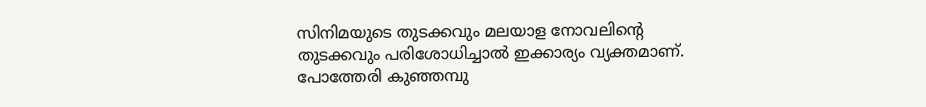സിനിമയുടെ തുടക്കവും മലയാള നോവലിന്റെ തുടക്കവും പരിശോധിച്ചാല്‍ ഇക്കാര്യം വ്യക്തമാണ്. പോത്തേരി കുഞ്ഞമ്പു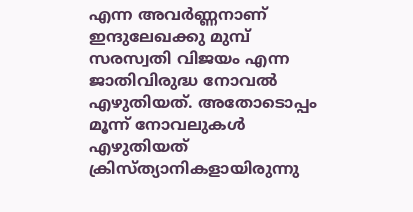എന്ന അവര്‍ണ്ണനാണ് ഇന്ദുലേഖക്കു മുമ്പ് സരസ്വതി വിജയം എന്ന ജാതിവിരുദ്ധ നോവല്‍ എഴുതിയത്. അതോടൊപ്പം മൂന്ന് നോവലുകള്‍ എഴുതിയത് ക്രിസ്ത്യാനികളായിരുന്നു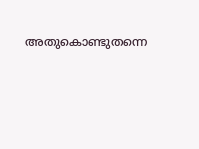അതുകൊണ്ടുതന്നെ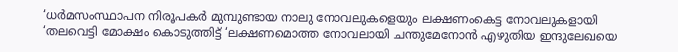‘ധര്‍മസംസ്ഥാപന നിരൂപകര്‍ മുമ്പുണ്ടായ നാലു നോവലുകളെയും ലക്ഷണംകെട്ട നോവലുകളായി ‘തലവെട്ടി മോക്ഷം കൊടുത്തിട്ട് ‘ലക്ഷണമൊത്ത നോവലായി ചന്തുമേനോന്‍ എഴുതിയ ഇന്ദുലേഖയെ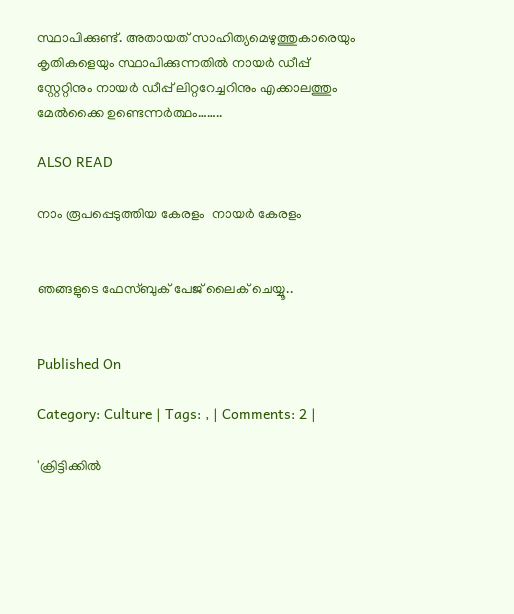സ്ഥാപിക്കുണ്ട്. അതായത് സാഹിത്യമെഴുത്തുകാരെയും കൃതികളെയും സ്ഥാപിക്കുന്നതില്‍ നായര്‍ ഡീപ്പ് സ്റ്റേറ്റിനും നായര്‍ ഡീപ്പ് ലിറ്ററേച്ചറിനും എക്കാലത്തും മേല്‍ക്കൈ ഉണ്ടെന്നര്‍ത്ഥം……..

ALSO READ

നാം രൂപപ്പെടുത്തിയ കേരളം  നായര്‍ കേരളം


ഞങ്ങളുടെ ഫേസ്ബുക് പേജ് ലൈക് ചെയ്യൂ..


Published On

Category: Culture | Tags: , | Comments: 2 |

'ക്രിട്ടിക്കില്‍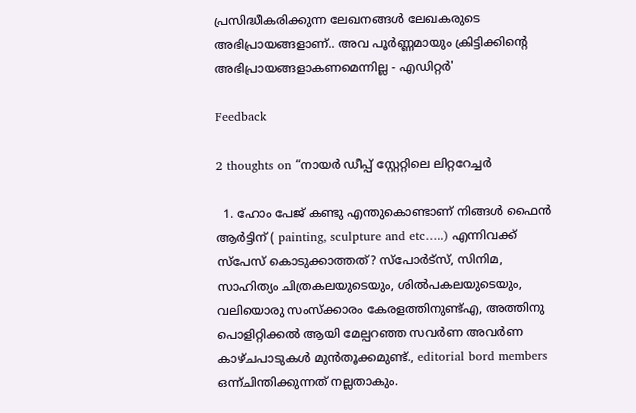പ്രസിദ്ധീകരിക്കുന്ന ലേഖനങ്ങള്‍ ലേഖകരുടെ അഭിപ്രായങ്ങളാണ്.. അവ പൂര്‍ണ്ണമായും ക്രിട്ടിക്കിന്റെ അഭിപ്രായങ്ങളാകണമെന്നില്ല - എഡിറ്റര്‍'

Feedback

2 thoughts on “നായര്‍ ഡീപ്പ് സ്റ്റേറ്റിലെ ലിറ്ററേച്ചര്‍

  1. ഹോം പേജ് കണ്ടു എന്തുകൊണ്ടാണ് നിങ്ങൾ ഫൈൻ ആർട്ടിന് ( painting, sculpture and etc…..) എന്നിവക്ക് സ്പേസ് കൊടുക്കാത്തത്? സ്പോർട്സ്, സിനിമ, സാഹിത്യം ചിത്രകലയുടെയും, ശിൽപകലയുടെയും, വലിയൊരു സംസ്ക്കാരം കേരളത്തിനുണ്ട്എ, അത്തിനു പൊളിറ്റിക്കൽ ആയി മേല്പറഞ്ഞ സവർണ അവർണ കാഴ്ചപാടുകൾ മുൻതൂക്കമുണ്ട്., editorial bord members ഒന്ന്ചിന്തിക്കുന്നത് നല്ലതാകും.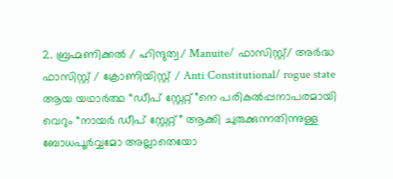2. ബ്രഹ്മണിക്കൽ / ഹിന്ദുത്വ/ Manuite/ ഫാസിസ്റ്റ്/ അർദ്ധ ഫാസിസ്റ്റ് / ക്രോണിയിസ്റ്റ് / Anti Constitutional/ rogue state ആയ യഥാർത്ഥ “ഡീപ് സ്റ്റേറ്റ്”നെ പരികൽപ്പനാപരമായി വെറും “നായർ ഡീപ് സ്റ്റേറ്റ്” ആക്കി ചുരുക്കുന്നതിന്നുള്ള ബോധപൂർവ്വമോ അല്ലാതെയോ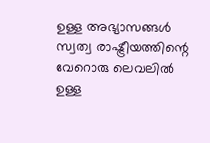ഉള്ള അഭ്യാസങ്ങൾ സ്വത്വ രാഷ്ട്രീയത്തിന്റെ വേറൊരു ലെവലിൽ ഉള്ള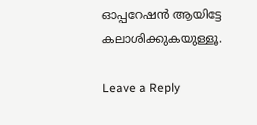ഓപ്പറേഷൻ ആയിട്ടേ കലാശിക്കുകയുള്ളൂ.

Leave a Reply